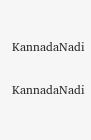KannadaNadi

KannadaNadi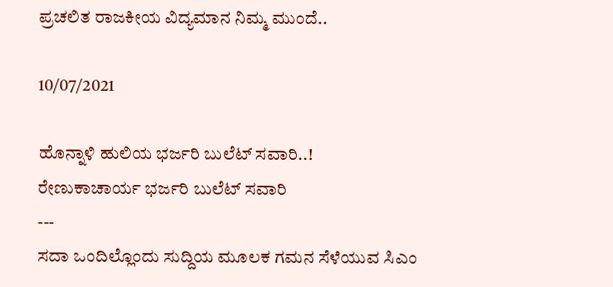ಪ್ರಚಲಿತ ರಾಜಕೀಯ ವಿದ್ಯಮಾನ ನಿಮ್ಮ ಮುಂದೆ..

10/07/2021

ಹೊನ್ನಾಳಿ ಹುಲಿಯ ಭರ್ಜರಿ ಬುಲೆಟ್‌ ಸವಾರಿ..!
ರೇಣುಕಾಚಾರ್ಯ ಭರ್ಜರಿ ಬುಲೆಟ್‌ ಸವಾರಿ
---
ಸದಾ ಒಂದಿಲ್ಲೊಂದು ಸುದ್ದಿಯ ಮೂಲಕ ಗಮನ ಸೆಳೆಯುವ ಸಿಎಂ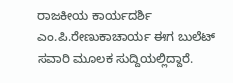ರಾಜಕೀಯ ಕಾರ್ಯದರ್ಶಿ ಎಂ.ಪಿ.ರೇಣುಕಾಚಾರ್ಯ ಈಗ ಬುಲೆಟ್‌ ಸವಾರಿ ಮೂಲಕ ಸುದ್ದಿಯಲ್ಲಿದ್ದಾರೆ.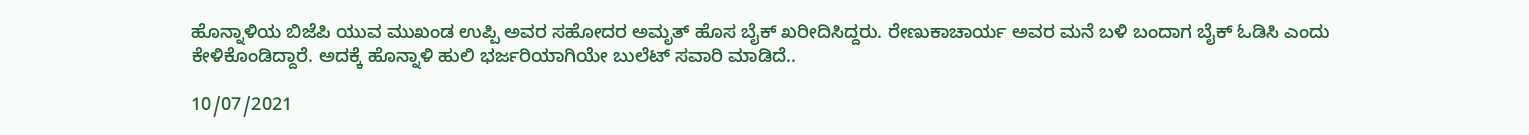ಹೊನ್ನಾಳಿಯ ಬಿಜೆಪಿ ಯುವ ಮುಖಂಡ ಉಪ್ಪಿ ಅವರ ಸಹೋದರ ಅಮೃತ್ ಹೊಸ ಬೈಕ್ ಖರೀದಿಸಿದ್ದರು. ರೇಣುಕಾಚಾರ್ಯ ಅವರ ಮನೆ ಬಳಿ ಬಂದಾಗ ಬೈಕ್ ಓಡಿಸಿ ಎಂದು ಕೇಳಿಕೊಂಡಿದ್ದಾರೆ. ಅದಕ್ಕೆ ಹೊನ್ನಾಳಿ ಹುಲಿ ಭರ್ಜರಿಯಾಗಿಯೇ ಬುಲೆಟ್‌ ಸವಾರಿ ಮಾಡಿದೆ..

10/07/2021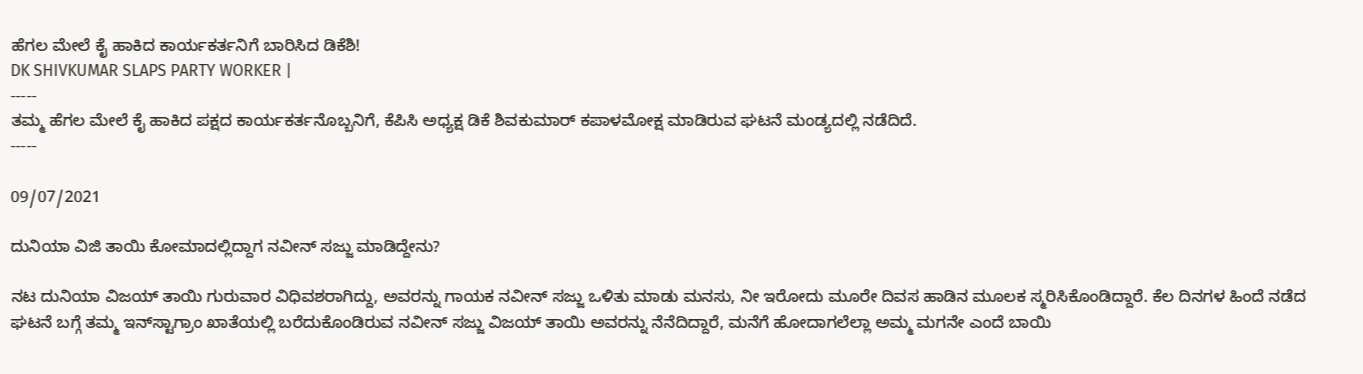ಹೆಗಲ ಮೇಲೆ ಕೈ ಹಾಕಿದ ಕಾರ್ಯಕರ್ತನಿಗೆ ಬಾರಿಸಿದ ಡಿಕೆಶಿ!
DK SHIVKUMAR SLAPS PARTY WORKER |
-----
ತಮ್ಮ ಹೆಗಲ ಮೇಲೆ ಕೈ ಹಾಕಿದ ಪಕ್ಷದ ಕಾರ್ಯಕರ್ತನೊಬ್ಬನಿಗೆ, ಕೆಪಿಸಿ ಅಧ್ಯಕ್ಷ ಡಿಕೆ ಶಿವಕುಮಾರ್ ಕಪಾಳಮೋಕ್ಷ ಮಾಡಿರುವ ಘಟನೆ ಮಂಡ್ಯದಲ್ಲಿ ನಡೆದಿದೆ.
-----

09/07/2021

ದುನಿಯಾ ವಿಜಿ ತಾಯಿ ಕೋಮಾದಲ್ಲಿದ್ದಾಗ ನವೀನ್‌ ಸಜ್ಜು ಮಾಡಿದ್ದೇನು?

ನಟ ದುನಿಯಾ ವಿಜಯ್‌ ತಾಯಿ ಗುರುವಾರ ವಿಧಿವಶರಾಗಿದ್ದು, ಅವರನ್ನು ಗಾಯಕ ನವೀನ್‌ ಸಜ್ಜು ಒಳಿತು ಮಾಡು ಮನಸು, ನೀ ಇರೋದು ಮೂರೇ ದಿವಸ ಹಾಡಿನ ಮೂಲಕ ಸ್ಮರಿಸಿಕೊಂಡಿದ್ದಾರೆ. ಕೆಲ ದಿನಗಳ ಹಿಂದೆ ನಡೆದ ಘಟನೆ ಬಗ್ಗೆ ತಮ್ಮ ಇನ್‌ಸ್ಟಾಗ್ರಾಂ ಖಾತೆಯಲ್ಲಿ ಬರೆದುಕೊಂಡಿರುವ ನವೀನ್‌ ಸಜ್ಜು ವಿಜಯ್‌ ತಾಯಿ ಅವರನ್ನು ನೆನೆದಿದ್ದಾರೆ, ಮನೆಗೆ ಹೋದಾಗಲೆಲ್ಲಾ ಅಮ್ಮ ಮಗನೇ ಎಂದೆ ಬಾಯಿ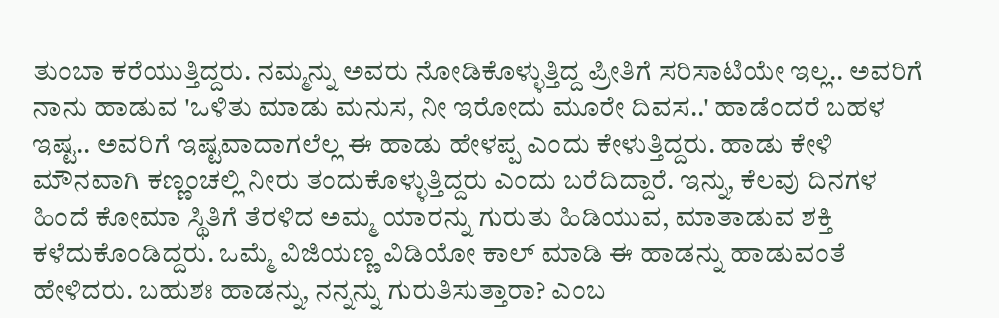ತುಂಬಾ ಕರೆಯುತ್ತಿದ್ದರು. ನಮ್ಮನ್ನು ಅವರು ನೋಡಿಕೊಳ್ಳುತ್ತಿದ್ದ ಪ್ರೀತಿಗೆ ಸರಿಸಾಟಿಯೇ ಇಲ್ಲ.. ಅವರಿಗೆ ನಾನು ಹಾಡುವ 'ಒಳಿತು ಮಾಡು ಮನುಸ, ನೀ ಇರೋದು ಮೂರೇ ದಿವಸ..' ಹಾಡೆಂದರೆ ಬಹಳ ಇಷ್ಟ.. ಅವರಿಗೆ ಇಷ್ಟವಾದಾಗಲೆಲ್ಲ ಈ ಹಾಡು ಹೇಳಪ್ಪ ಎಂದು ಕೇಳುತ್ತಿದ್ದರು. ಹಾಡು ಕೇಳಿ ಮೌನವಾಗಿ ಕಣ್ಣಂಚಲ್ಲಿ ನೀರು ತಂದುಕೊಳ್ಳುತ್ತಿದ್ದರು ಎಂದು ಬರೆದಿದ್ದಾರೆ. ಇನ್ನು, ಕೆಲವು ದಿನಗಳ ಹಿಂದೆ ಕೋಮಾ ಸ್ಥಿತಿಗೆ ತೆರಳಿದ ಅಮ್ಮ ಯಾರನ್ನು ಗುರುತು ಹಿಡಿಯುವ, ಮಾತಾಡುವ ಶಕ್ತಿ ಕಳೆದುಕೊಂಡಿದ್ದರು. ಒಮ್ಮೆ ವಿಜಿಯಣ್ಣ ವಿಡಿಯೋ ಕಾಲ್ ಮಾಡಿ ಈ ಹಾಡನ್ನು ಹಾಡುವಂತೆ ಹೇಳಿದರು. ಬಹುಶಃ ಹಾಡನ್ನು, ನನ್ನನ್ನು ಗುರುತಿಸುತ್ತಾರಾ? ಎಂಬ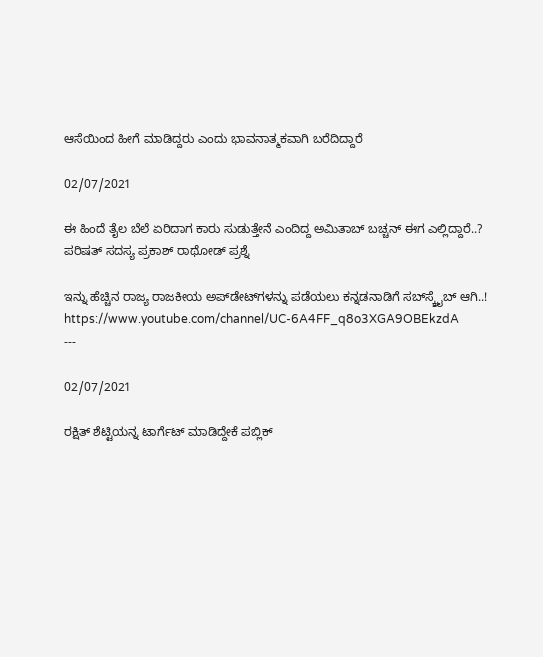ಆಸೆಯಿಂದ ಹೀಗೆ ಮಾಡಿದ್ದರು ಎಂದು ಭಾವನಾತ್ಮಕವಾಗಿ ಬರೆದಿದ್ದಾರೆ

02/07/2021

ಈ ಹಿಂದೆ ತೈಲ ಬೆಲೆ ಏರಿದಾಗ ಕಾರು ಸುಡುತ್ತೇನೆ ಎಂದಿದ್ದ ಅಮಿತಾಬ್‌ ಬಚ್ಚನ್‌ ಈಗ ಎಲ್ಲಿದ್ದಾರೆ..? ಪರಿಷತ್‌ ಸದಸ್ಯ ಪ್ರಕಾಶ್‌ ರಾಥೋಡ್‌ ಪ್ರಶ್ನೆ

ಇನ್ನು ಹೆಚ್ಚಿನ ರಾಜ್ಯ ರಾಜಕೀಯ ಅಪ್‌ಡೇಟ್‌ಗಳನ್ನು ಪಡೆಯಲು ಕನ್ನಡನಾಡಿಗೆ ಸಬ್‌ಸ್ಕ್ರೈಬ್‌ ಆಗಿ..!
https://www.youtube.com/channel/UC-6A4FF_q8o3XGA9OBEkzdA
---

02/07/2021

ರಕ್ಷಿತ್ ಶೆಟ್ಟಿಯನ್ನ ಟಾರ್ಗೆಟ್ ಮಾಡಿದ್ದೇಕೆ ಪಬ್ಲಿಕ್‌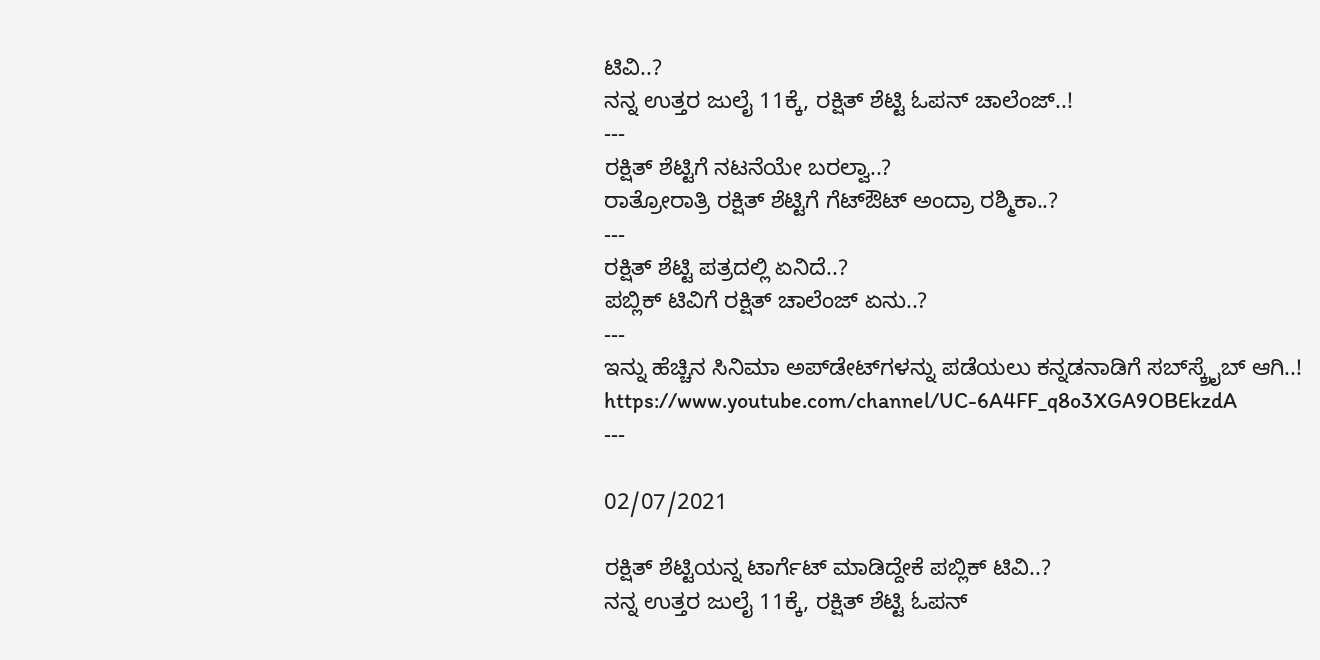ಟಿವಿ..?
ನನ್ನ ಉತ್ತರ ಜುಲೈ 11ಕ್ಕೆ, ರಕ್ಷಿತ್ ಶೆಟ್ಟಿ ಓಪನ್ ಚಾಲೆಂಜ್..!
---
ರಕ್ಷಿತ್ ಶೆಟ್ಟಿಗೆ ನಟನೆಯೇ ಬರಲ್ವಾ..?
ರಾತ್ರೋರಾತ್ರಿ ರಕ್ಷಿತ್ ಶೆಟ್ಟಿಗೆ ಗೆಟ್ಔಟ್ ಅಂದ್ರಾ ರಶ್ಮಿಕಾ..?
---
ರಕ್ಷಿತ್ ಶೆಟ್ಟಿ ಪತ್ರದಲ್ಲಿ ಏನಿದೆ..?
ಪಬ್ಲಿಕ್ ಟಿವಿಗೆ ರಕ್ಷಿತ್ ಚಾಲೆಂಜ್ ಏನು..?
---
ಇನ್ನು ಹೆಚ್ಚಿನ ಸಿನಿಮಾ ಅಪ್‌ಡೇಟ್‌ಗಳನ್ನು ಪಡೆಯಲು ಕನ್ನಡನಾಡಿಗೆ ಸಬ್‌ಸ್ಕ್ರೈಬ್‌ ಆಗಿ..!
https://www.youtube.com/channel/UC-6A4FF_q8o3XGA9OBEkzdA
---

02/07/2021

ರಕ್ಷಿತ್ ಶೆಟ್ಟಿಯನ್ನ ಟಾರ್ಗೆಟ್ ಮಾಡಿದ್ದೇಕೆ ಪಬ್ಲಿಕ್‌ ಟಿವಿ..?
ನನ್ನ ಉತ್ತರ ಜುಲೈ 11ಕ್ಕೆ, ರಕ್ಷಿತ್ ಶೆಟ್ಟಿ ಓಪನ್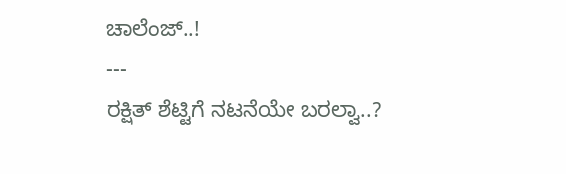ಚಾಲೆಂಜ್..!
---
ರಕ್ಷಿತ್ ಶೆಟ್ಟಿಗೆ ನಟನೆಯೇ ಬರಲ್ವಾ..?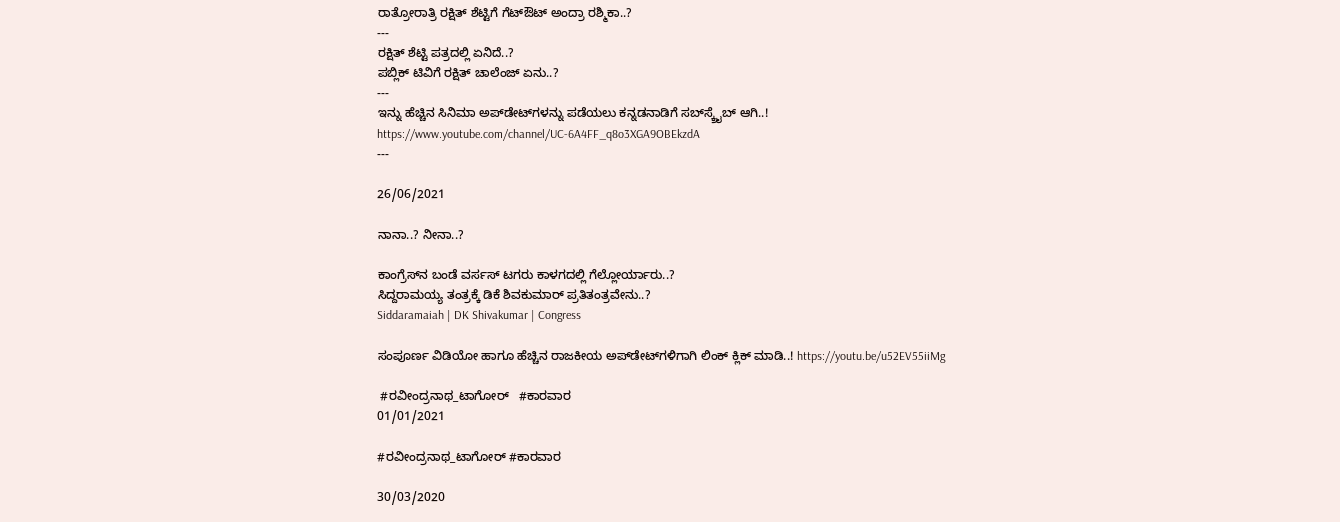ರಾತ್ರೋರಾತ್ರಿ ರಕ್ಷಿತ್ ಶೆಟ್ಟಿಗೆ ಗೆಟ್ಔಟ್ ಅಂದ್ರಾ ರಶ್ಮಿಕಾ..?
---
ರಕ್ಷಿತ್ ಶೆಟ್ಟಿ ಪತ್ರದಲ್ಲಿ ಏನಿದೆ..?
ಪಬ್ಲಿಕ್ ಟಿವಿಗೆ ರಕ್ಷಿತ್ ಚಾಲೆಂಜ್ ಏನು..?
---
ಇನ್ನು ಹೆಚ್ಚಿನ ಸಿನಿಮಾ ಅಪ್‌ಡೇಟ್‌ಗಳನ್ನು ಪಡೆಯಲು ಕನ್ನಡನಾಡಿಗೆ ಸಬ್‌ಸ್ಕ್ರೈಬ್‌ ಆಗಿ..!
https://www.youtube.com/channel/UC-6A4FF_q8o3XGA9OBEkzdA
---

26/06/2021

ನಾನಾ..? ನೀನಾ..?

ಕಾಂಗ್ರೆಸ್‌ನ ಬಂಡೆ ವರ್ಸಸ್‌ ಟಗರು ಕಾಳಗದಲ್ಲಿ ಗೆಲ್ಲೋರ್ಯಾರು..?
ಸಿದ್ದರಾಮಯ್ಯ ತಂತ್ರಕ್ಕೆ ಡಿಕೆ ಶಿವಕುಮಾರ್‌ ಪ್ರತಿತಂತ್ರವೇನು..?
Siddaramaiah | DK Shivakumar | Congress

ಸಂಪೂರ್ಣ ವಿಡಿಯೋ ಹಾಗೂ ಹೆಚ್ಚಿನ ರಾಜಕೀಯ ಅಪ್‌ಡೇಟ್‌ಗಳಿಗಾಗಿ ಲಿಂಕ್‌ ಕ್ಲಿಕ್‌ ಮಾಡಿ..! https://youtu.be/u52EV55iiMg

 #ರವೀಂದ್ರನಾಥ_ಟಾಗೋರ್   #ಕಾರವಾರ
01/01/2021

#ರವೀಂದ್ರನಾಥ_ಟಾಗೋರ್ #ಕಾರವಾರ

30/03/2020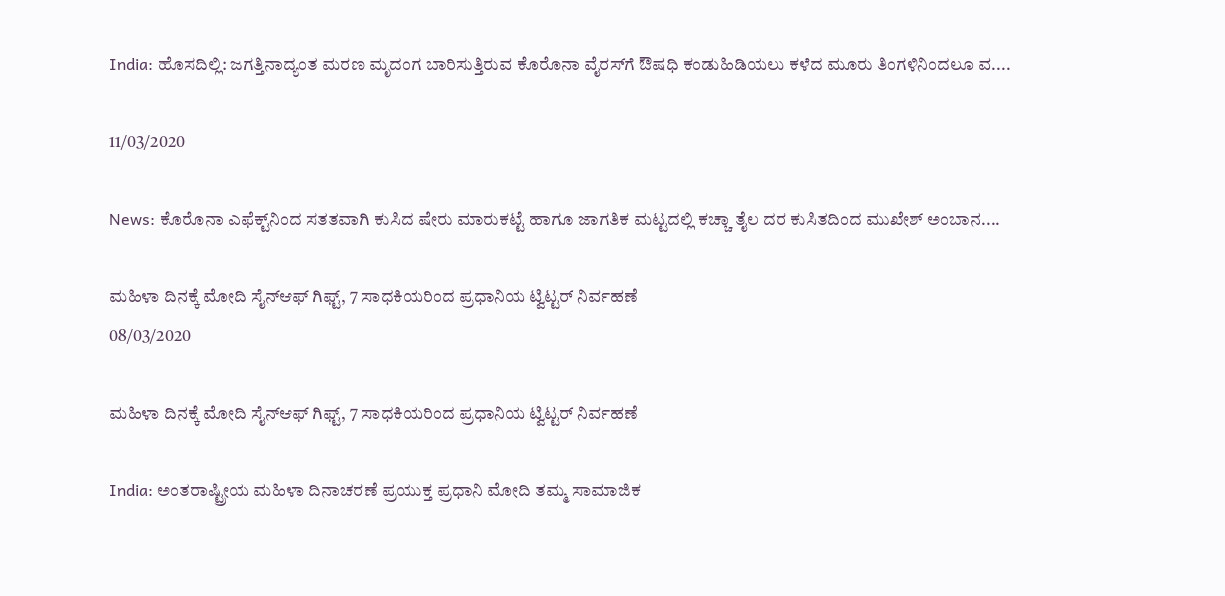India: ಹೊಸದಿಲ್ಲಿ: ಜಗತ್ತಿನಾದ್ಯಂತ ಮರಣ ಮೃದಂಗ ಬಾರಿಸುತ್ತಿರುವ ಕೊರೊನಾ ವೈರಸ್‌ಗೆ ಔಷಧಿ ಕಂಡುಹಿಡಿಯಲು ಕಳೆದ ಮೂರು ತಿಂಗಳಿನಿಂದಲೂ ವ....

11/03/2020

News: ಕೊರೊನಾ ಎಫೆಕ್ಟ್‌ನಿಂದ ಸತತವಾಗಿ ಕುಸಿದ ಷೇರು ಮಾರುಕಟ್ಟೆ ಹಾಗೂ ಜಾಗತಿಕ ಮಟ್ಟದಲ್ಲಿ ಕಚ್ಚಾ ತೈಲ ದರ ಕುಸಿತದಿಂದ ಮುಖೇಶ್‌ ಅಂಬಾನ....

ಮಹಿಳಾ ದಿನಕ್ಕೆ ಮೋದಿ ಸೈನ್‌ಆಫ್‌ ಗಿಫ್ಟ್‌, 7 ಸಾಧಕಿಯರಿಂದ ಪ್ರಧಾನಿಯ ಟ್ವಿಟ್ಟರ್‌ ನಿರ್ವಹಣೆ
08/03/2020

ಮಹಿಳಾ ದಿನಕ್ಕೆ ಮೋದಿ ಸೈನ್‌ಆಫ್‌ ಗಿಫ್ಟ್‌, 7 ಸಾಧಕಿಯರಿಂದ ಪ್ರಧಾನಿಯ ಟ್ವಿಟ್ಟರ್‌ ನಿರ್ವಹಣೆ

India: ಅಂತರಾಷ್ಟ್ರೀಯ ಮಹಿಳಾ ದಿನಾಚರಣೆ ಪ್ರಯುಕ್ತ ಪ್ರಧಾನಿ ಮೋದಿ ತಮ್ಮ ಸಾಮಾಜಿಕ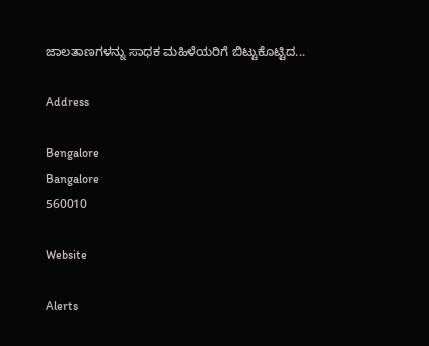ಜಾಲತಾಣಗಳನ್ನು ಸಾಧಕ ಮಹಿಳೆಯರಿಗೆ ಬಿಟ್ಟುಕೊಟ್ಟಿದ...

Address

Bengalore
Bangalore
560010

Website

Alerts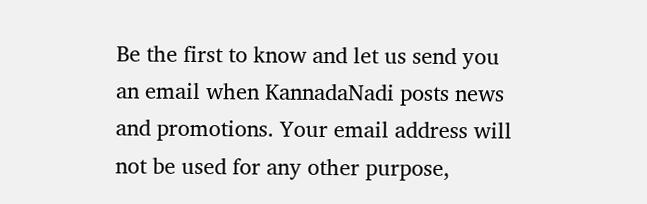Be the first to know and let us send you an email when KannadaNadi posts news and promotions. Your email address will not be used for any other purpose,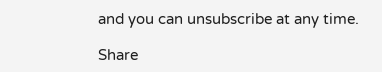and you can unsubscribe at any time.

Share